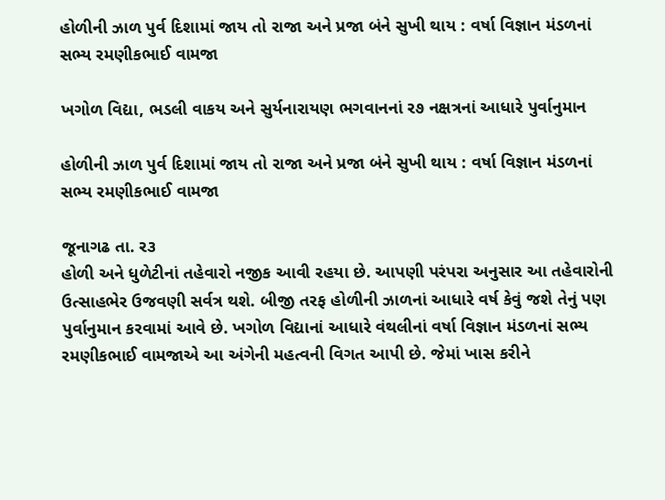હોળીની ઝાળ પુર્વ દિશામાં જાય તો રાજા અને પ્રજા બંને સુખી થાય : વર્ષા વિજ્ઞાન મંડળનાં સભ્ય રમણીકભાઈ વામજા

ખગોળ વિદ્યા, ભડલી વાકય અને સુર્યનારાયણ ભગવાનનાં ર૭ નક્ષત્રનાં આધારે પુર્વાનુમાન

હોળીની ઝાળ પુર્વ દિશામાં જાય તો રાજા અને પ્રજા બંને સુખી થાય : વર્ષા વિજ્ઞાન મંડળનાં સભ્ય રમણીકભાઈ વામજા

જૂનાગઢ તા. ર૩
હોળી અને ધુળેટીનાં તહેવારો નજીક આવી રહયા છે. આપણી પરંપરા અનુસાર આ તહેવારોની ઉત્સાહભેર ઉજવણી સર્વત્ર થશે. બીજી તરફ હોળીની ઝાળનાં આધારે વર્ષ કેવું જશે તેનું પણ પુર્વાનુમાન કરવામાં આવે છે. ખગોળ વિદ્યાનાં આધારે વંથલીનાં વર્ષા વિજ્ઞાન મંડળનાં સભ્ય રમણીકભાઈ વામજાએ આ અંગેની મહત્વની વિગત આપી છે. જેમાં ખાસ કરીને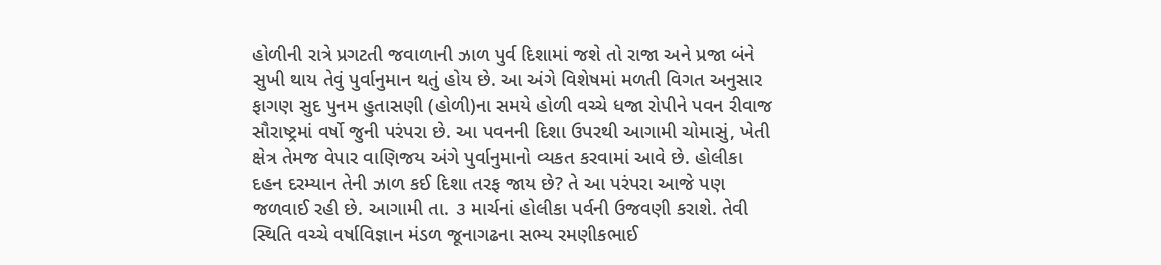હોળીની રાત્રે પ્રગટતી જવાળાની ઝાળ પુર્વ દિશામાં જશે તો રાજા અને પ્રજા બંને સુખી થાય તેવું પુર્વાનુમાન થતું હોય છે. આ અંગે વિશેષમાં મળતી વિગત અનુસાર ફાગણ સુદ પુનમ હુતાસણી (હોળી)ના સમયે હોળી વચ્ચે ધજા રોપીને પવન રીવાજ સૌરાષ્ટ્રમાં વર્ષો જુની પરંપરા છે. આ પવનની દિશા ઉપરથી આગામી ચોમાસું, ખેતી ક્ષેત્ર તેમજ વેપાર વાણિજય અંગે પુર્વાનુમાનો વ્યકત કરવામાં આવે છે. હોલીકા દહન દરમ્યાન તેની ઝાળ કઈ દિશા તરફ જાય છે? તે આ પરંપરા આજે પણ જળવાઈ રહી છે. આગામી તા. ૩ માર્ચનાં હોલીકા પર્વની ઉજવણી કરાશે. તેવી સ્થિતિ વચ્ચે વર્ષાવિજ્ઞાન મંડળ જૂનાગઢના સભ્ય રમણીકભાઈ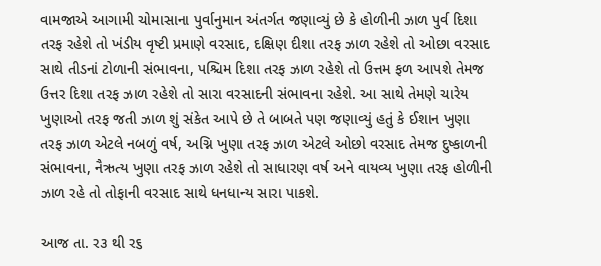વામજાએ આગામી ચોમાસાના પુર્વાનુમાન અંતર્ગત જણાવ્યું છે કે હોળીની ઝાળ પુર્વ દિશા તરફ રહેશે તો ખંડીય વૃષ્ટી પ્રમાણે વરસાદ, દક્ષિણ દીશા તરફ ઝાળ રહેશે તો ઓછા વરસાદ સાથે તીડનાં ટોળાની સંભાવના, પશ્ચિમ દિશા તરફ ઝાળ રહેશે તો ઉત્તમ ફળ આપશે તેમજ ઉત્તર દિશા તરફ ઝાળ રહેશે તો સારા વરસાદની સંભાવના રહેશે. આ સાથે તેમણે ચારેય ખુણાઓ તરફ જતી ઝાળ શું સંકેત આપે છે તે બાબતે પણ જણાવ્યું હતું કે ઈશાન ખુણા તરફ ઝાળ એટલે નબળું વર્ષ, અગ્નિ ખુણા તરફ ઝાળ એટલે ઓછો વરસાદ તેમજ દુષ્કાળની સંભાવના, નૈઋત્ય ખુણા તરફ ઝાળ રહેશે તો સાધારણ વર્ષ અને વાયવ્ય ખુણા તરફ હોળીની ઝાળ રહે તો તોફાની વરસાદ સાથે ધનધાન્ય સારા પાકશે.

આજ તા. ર૩ થી ર૬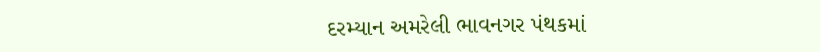દરમ્યાન અમરેલી ભાવનગર પંથકમાં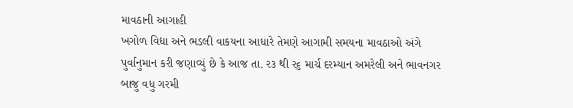માવઠાની આગાહી
ખગોળ વિદ્યા અને ભડલી વાકયના આધારે તેમણે આગામી સમયના માવઠાઓ અંગે પુર્વાનુમાન કરી જણાવ્યું છે કે આજ તા. ર૩ થી ર૬ માર્ચ દરમ્યાન અમરેલી અને ભાવનગર બાજુ વધુ ગરમી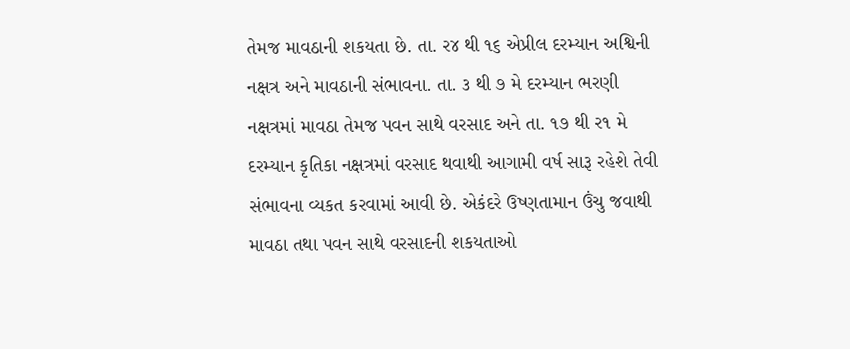તેમજ માવઠાની શકયતા છે. તા. ર૪ થી ૧૬ એપ્રીલ દરમ્યાન અશ્વિની નક્ષત્ર અને માવઠાની સંભાવના. તા. ૩ થી ૭ મે દરમ્યાન ભરણી નક્ષત્રમાં માવઠા તેમજ પવન સાથે વરસાદ અને તા. ૧૭ થી ર૧ મે દરમ્યાન કૃતિકા નક્ષત્રમાં વરસાદ થવાથી આગામી વર્ષ સારૂ રહેશે તેવી સંભાવના વ્યકત કરવામાં આવી છે. એકંદરે ઉષ્ણતામાન ઉંચુ જવાથી માવઠા તથા પવન સાથે વરસાદની શકયતાઓ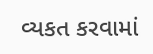વ્યકત કરવામાં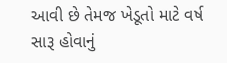આવી છે તેમજ ખેડૂતો માટે વર્ષ સારૂ હોવાનું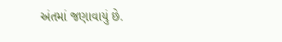અંતમાં જણાવાયું છે.